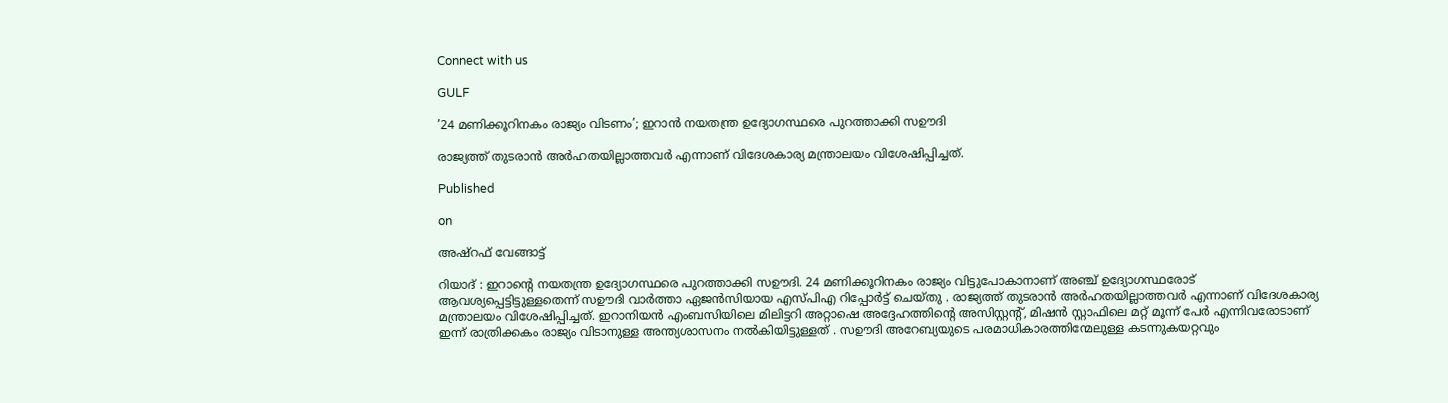Connect with us

GULF

’24 മണിക്കൂറിനകം രാജ്യം വിടണം’; ഇറാന്‍ നയതന്ത്ര ഉദ്യോഗസ്ഥരെ പുറത്താക്കി സഊദി

രാജ്യത്ത് തുടരാന്‍ അര്‍ഹതയില്ലാത്തവര്‍ എന്നാണ് വിദേശകാര്യ മന്ത്രാലയം വിശേഷിപ്പിച്ചത്.

Published

on

അഷ്റഫ് വേങ്ങാട്ട്

റിയാദ് : ഇറാന്റെ നയതന്ത്ര ഉദ്യോഗസ്ഥരെ പുറത്താക്കി സഊദി. 24 മണിക്കൂറിനകം രാജ്യം വിട്ടുപോകാനാണ് അഞ്ച് ഉദ്യോഗസ്ഥരോട് ആവശ്യപ്പെട്ടിട്ടുള്ളതെന്ന് സഊദി വാര്‍ത്താ ഏജന്‍സിയായ എസ്പിഎ റിപ്പോര്‍ട്ട് ചെയ്തു . രാജ്യത്ത് തുടരാന്‍ അര്‍ഹതയില്ലാത്തവര്‍ എന്നാണ് വിദേശകാര്യ മന്ത്രാലയം വിശേഷിപ്പിച്ചത്. ഇറാനിയന്‍ എംബസിയിലെ മിലിട്ടറി അറ്റാഷെ അദ്ദേഹത്തിന്റെ അസിസ്റ്റന്റ്, മിഷന്‍ സ്റ്റാഫിലെ മറ്റ് മൂന്ന് പേര്‍ എന്നിവരോടാണ് ഇന്ന് രാത്രിക്കകം രാജ്യം വിടാനുള്ള അന്ത്യശാസനം നല്‍കിയിട്ടുള്ളത് . സഊദി അറേബ്യയുടെ പരമാധികാരത്തിന്മേലുള്ള കടന്നുകയറ്റവും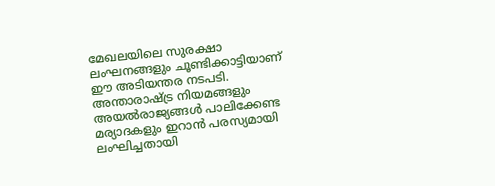മേഖലയിലെ സുരക്ഷാ ലംഘനങ്ങളും ചൂണ്ടിക്കാട്ടിയാണ് ഈ അടിയന്തര നടപടി. അന്താരാഷ്ട്ര നിയമങ്ങളും അയല്‍രാജ്യങ്ങള്‍ പാലിക്കേണ്ട മര്യാദകളും ഇറാന്‍ പരസ്യമായി ലംഘിച്ചതായി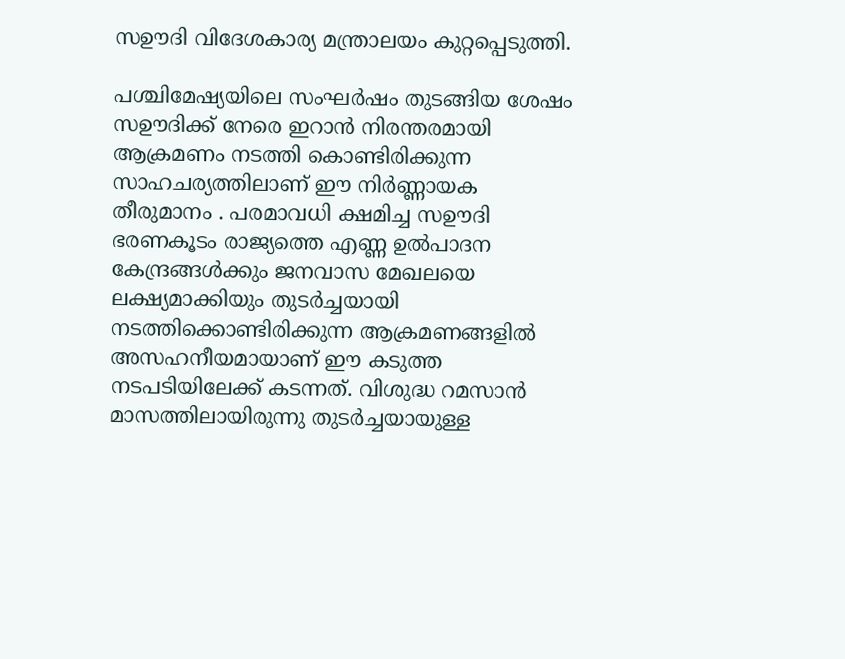സഊദി വിദേശകാര്യ മന്ത്രാലയം കുറ്റപ്പെടുത്തി.

പശ്ചിമേഷ്യയിലെ സംഘര്‍ഷം തുടങ്ങിയ ശേഷം സഊദിക്ക് നേരെ ഇറാന്‍ നിരന്തരമായി ആക്രമണം നടത്തി കൊണ്ടിരിക്കുന്ന സാഹചര്യത്തിലാണ് ഈ നിര്‍ണ്ണായക തീരുമാനം . പരമാവധി ക്ഷമിച്ച സഊദി ഭരണകൂടം രാജ്യത്തെ എണ്ണ ഉല്‍പാദന കേന്ദ്രങ്ങള്‍ക്കും ജനവാസ മേഖലയെ ലക്ഷ്യമാക്കിയും തുടര്‍ച്ചയായി നടത്തിക്കൊണ്ടിരിക്കുന്ന ആക്രമണങ്ങളില്‍ അസഹനീയമായാണ് ഈ കടുത്ത നടപടിയിലേക്ക് കടന്നത്. വിശുദ്ധ റമസാന്‍ മാസത്തിലായിരുന്നു തുടര്‍ച്ചയായുള്ള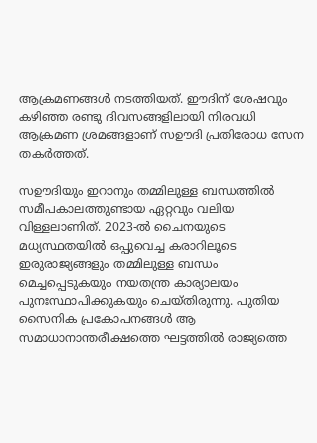ആക്രമണങ്ങള്‍ നടത്തിയത്. ഈദിന് ശേഷവും കഴിഞ്ഞ രണ്ടു ദിവസങ്ങളിലായി നിരവധി ആക്രമണ ശ്രമങ്ങളാണ് സഊദി പ്രതിരോധ സേന തകര്‍ത്തത്.

സഊദിയും ഇറാനും തമ്മിലുള്ള ബന്ധത്തില്‍ സമീപകാലത്തുണ്ടായ ഏറ്റവും വലിയ വിള്ളലാണിത്. 2023-ല്‍ ചൈനയുടെ മധ്യസ്ഥതയില്‍ ഒപ്പുവെച്ച കരാറിലൂടെ ഇരുരാജ്യങ്ങളും തമ്മിലുള്ള ബന്ധം മെച്ചപ്പെടുകയും നയതന്ത്ര കാര്യാലയം പുനഃസ്ഥാപിക്കുകയും ചെയ്തിരുന്നു. പുതിയ സൈനിക പ്രകോപനങ്ങള്‍ ആ സമാധാനാന്തരീക്ഷത്തെ ഘട്ടത്തില്‍ രാജ്യത്തെ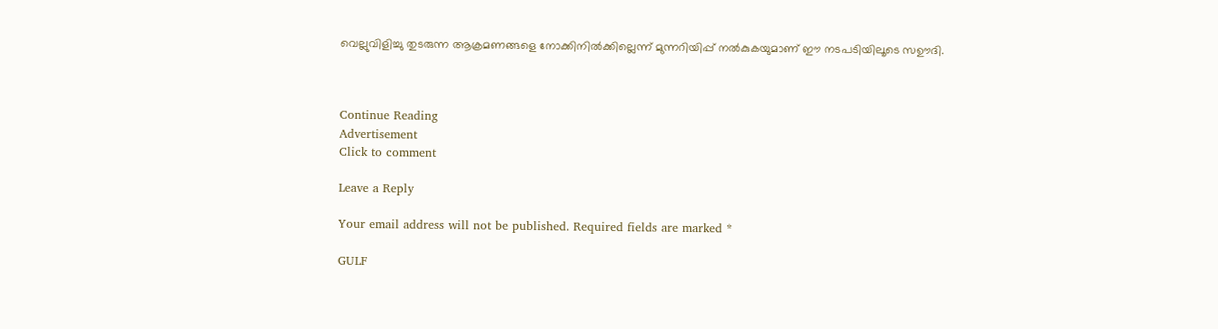വെല്ലുവിളിച്ചു തുടരുന്ന ആക്രമണങ്ങളെ നോക്കിനില്‍ക്കില്ലെന്ന് മുന്നറിയിപ്പ് നല്‍കുകയുമാണ് ഈ നടപടിയിലൂടെ സഊദി.



Continue Reading
Advertisement
Click to comment

Leave a Reply

Your email address will not be published. Required fields are marked *

GULF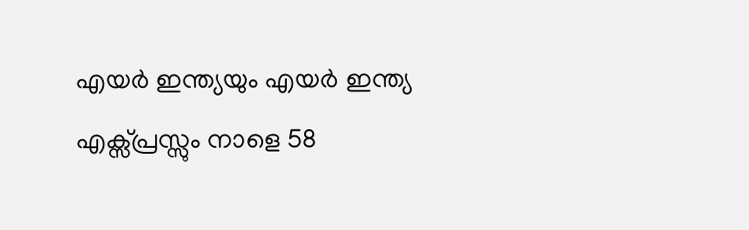എയര്‍ ഇന്ത്യയും എയര്‍ ഇന്ത്യ എക്സ്പ്രസ്സും നാളെ 58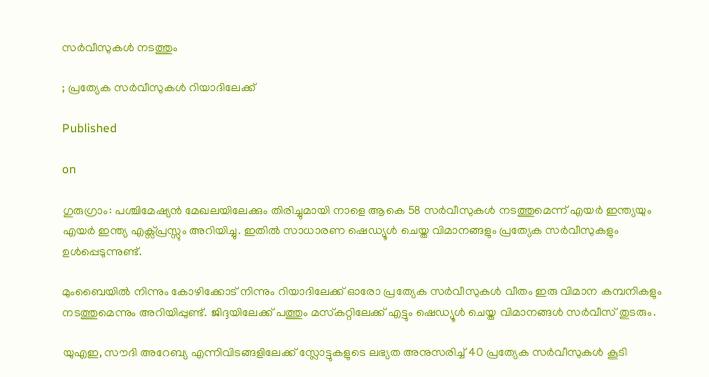സര്‍വീസുകള്‍ നടത്തും

; പ്രത്യേക സര്‍വീസുകള്‍ റിയാദിലേക്ക്

Published

on

ഗുരുഗ്രാം: പശ്ചിമേഷ്യന്‍ മേഖലയിലേക്കും തിരിച്ചുമായി നാളെ ആകെ 58 സര്‍വീസുകള്‍ നടത്തുമെന്ന് എയര്‍ ഇന്ത്യയും എയര്‍ ഇന്ത്യ എക്സ്പ്രസ്സും അറിയിച്ചു. ഇതില്‍ സാധാരണ ഷെഡ്യൂള്‍ ചെയ്ത വിമാനങ്ങളും പ്രത്യേക സര്‍വീസുകളും ഉള്‍പ്പെടുന്നുണ്ട്.

മുംബൈയില്‍ നിന്നും കോഴിക്കോട് നിന്നും റിയാദിലേക്ക് ഓരോ പ്രത്യേക സര്‍വീസുകള്‍ വീതം ഇരു വിമാന കമ്പനികളും നടത്തുമെന്നും അറിയിപ്പുണ്ട്. ജിദ്ദയിലേക്ക് പത്തും മസ്‌കറ്റിലേക്ക് എട്ടും ഷെഡ്യൂള്‍ ചെയ്ത വിമാനങ്ങള്‍ സര്‍വീസ് തുടരും.

യുഎഇ, സൗദി അറേബ്യ എന്നിവിടങ്ങളിലേക്ക് സ്ലോട്ടുകളുടെ ലഭ്യത അനുസരിച്ച് 40 പ്രത്യേക സര്‍വീസുകള്‍ കൂടി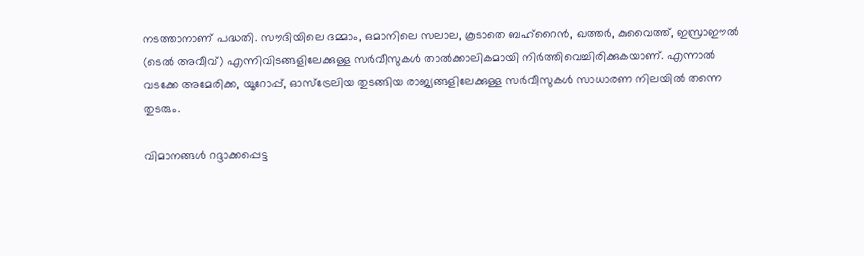നടത്താനാണ് പദ്ധതി. സൗദിയിലെ ദമ്മാം, ഒമാനിലെ സലാല, കൂടാതെ ബഹ്‌റൈന്‍, ഖത്തര്‍, കുവൈത്ത്, ഇസ്രാഈല്‍ (ടെല്‍ അവീവ്) എന്നിവിടങ്ങളിലേക്കുള്ള സര്‍വീസുകള്‍ താല്‍ക്കാലികമായി നിര്‍ത്തിവെച്ചിരിക്കുകയാണ്. എന്നാല്‍ വടക്കേ അമേരിക്ക, യൂറോപ്പ്, ഓസ്‌ട്രേലിയ തുടങ്ങിയ രാജ്യങ്ങളിലേക്കുള്ള സര്‍വീസുകള്‍ സാധാരണ നിലയില്‍ തന്നെ തുടരും.

വിമാനങ്ങള്‍ റദ്ദാക്കപ്പെട്ട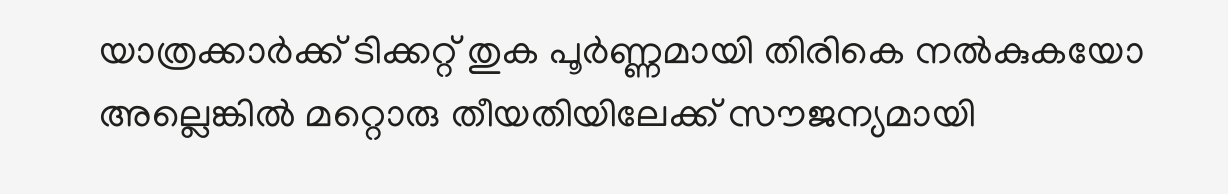യാത്രക്കാര്‍ക്ക് ടിക്കറ്റ് തുക പൂര്‍ണ്ണമായി തിരികെ നല്‍കുകയോ അല്ലെങ്കില്‍ മറ്റൊരു തീയതിയിലേക്ക് സൗജന്യമായി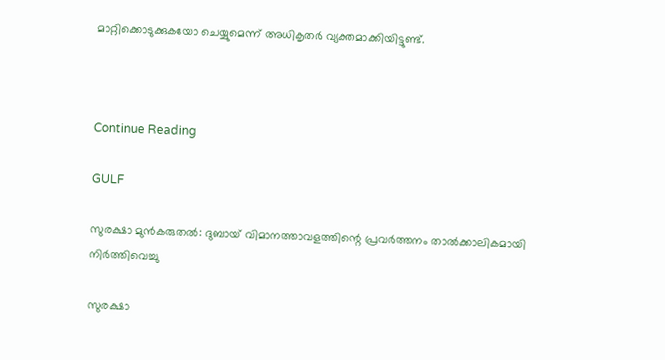മാറ്റിക്കൊടുക്കുകയോ ചെയ്യുമെന്ന് അധികൃതര്‍ വ്യക്തമാക്കിയിട്ടുണ്ട്.



Continue Reading

GULF

സുരക്ഷാ മുന്‍കരുതല്‍: ദുബായ് വിമാനത്താവളത്തിന്റെ പ്രവര്‍ത്തനം താല്‍ക്കാലികമായി നിര്‍ത്തിവെച്ചു

സുരക്ഷാ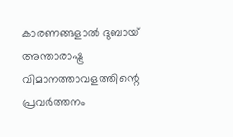കാരണങ്ങളാല്‍ ദുബായ് അന്താരാഷ്ട്ര വിമാനത്താവളത്തിന്റെ പ്രവര്‍ത്തനം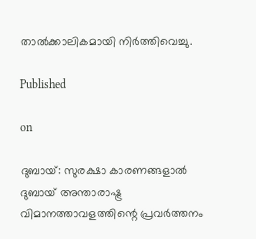താല്‍ക്കാലികമായി നിര്‍ത്തിവെച്ചു.

Published

on

ദുബായ്: സുരക്ഷാ കാരണങ്ങളാല്‍ ദുബായ് അന്താരാഷ്ട്ര വിമാനത്താവളത്തിന്റെ പ്രവര്‍ത്തനം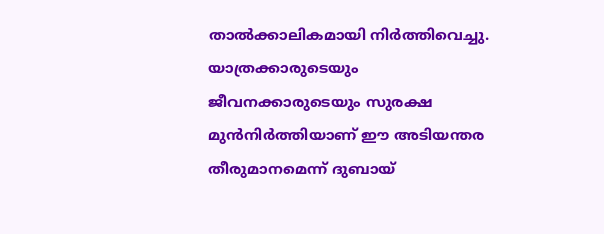താല്‍ക്കാലികമായി നിര്‍ത്തിവെച്ചു. യാത്രക്കാരുടെയും ജീവനക്കാരുടെയും സുരക്ഷ മുന്‍നിര്‍ത്തിയാണ് ഈ അടിയന്തര തീരുമാനമെന്ന് ദുബായ്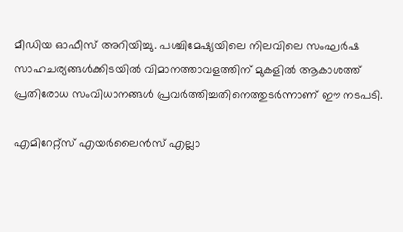മീഡിയ ഓഫീസ് അറിയിച്ചു. പശ്ചിമേഷ്യയിലെ നിലവിലെ സംഘര്‍ഷ സാഹചര്യങ്ങള്‍ക്കിടയില്‍ വിമാനത്താവളത്തിന് മുകളില്‍ ആകാശത്ത് പ്രതിരോധ സംവിധാനങ്ങള്‍ പ്രവര്‍ത്തിച്ചതിനെത്തുടര്‍ന്നാണ് ഈ നടപടി.

എമിറേറ്റ്സ് എയര്‍ലൈന്‍സ് എല്ലാ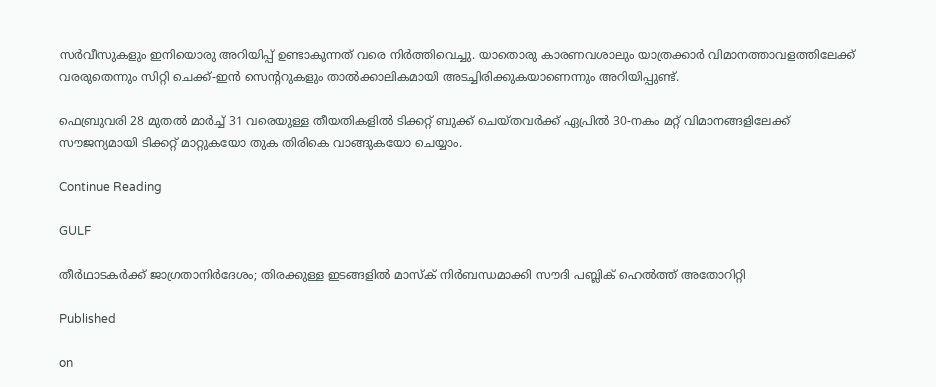സര്‍വീസുകളും ഇനിയൊരു അറിയിപ്പ് ഉണ്ടാകുന്നത് വരെ നിര്‍ത്തിവെച്ചു. യാതൊരു കാരണവശാലും യാത്രക്കാര്‍ വിമാനത്താവളത്തിലേക്ക് വരരുതെന്നും സിറ്റി ചെക്ക്-ഇന്‍ സെന്ററുകളും താല്‍ക്കാലികമായി അടച്ചിരിക്കുകയാണെന്നും അറിയിപ്പുണ്ട്.

ഫെബ്രുവരി 28 മുതല്‍ മാര്‍ച്ച് 31 വരെയുള്ള തീയതികളില്‍ ടിക്കറ്റ് ബുക്ക് ചെയ്തവര്‍ക്ക് ഏപ്രില്‍ 30-നകം മറ്റ് വിമാനങ്ങളിലേക്ക് സൗജന്യമായി ടിക്കറ്റ് മാറ്റുകയോ തുക തിരികെ വാങ്ങുകയോ ചെയ്യാം.

Continue Reading

GULF

തീർഥാടകർക്ക് ജാഗ്രതാനിർദേശം; തിരക്കുള്ള ഇടങ്ങളിൽ മാസ്ക് നിർബന്ധമാക്കി സൗദി പബ്ലിക് ഹെൽത്ത് അതോറിറ്റി

Published

on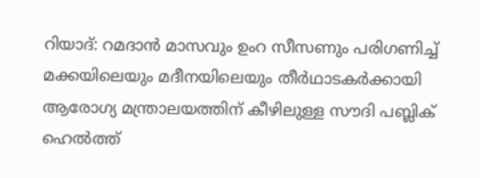റിയാദ്: റമദാൻ മാസവും ഉംറ സീസണും പരിഗണിച്ച് മക്കയിലെയും മദീനയിലെയും തീർഥാടകർക്കായി ആരോഗ്യ മന്ത്രാലയത്തിന് കീഴിലുള്ള സൗദി പബ്ലിക് ഹെൽത്ത്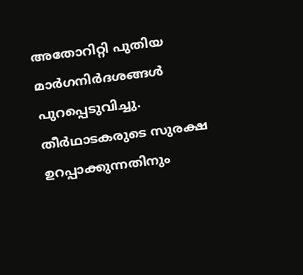അതോറിറ്റി പുതിയ മാർഗനിർദശങ്ങൾ പുറപ്പെടുവിച്ചു. തീർഥാടകരുടെ സുരക്ഷ ഉറപ്പാക്കുന്നതിനും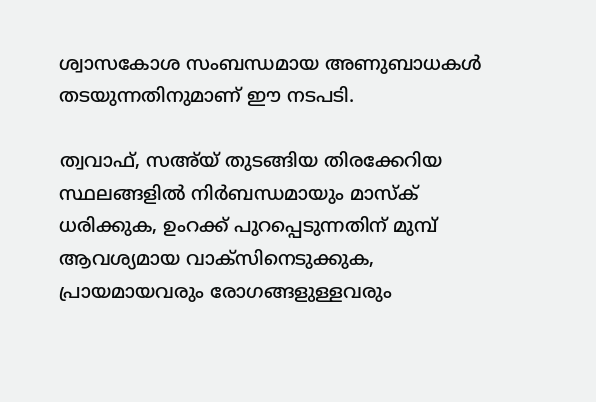ശ്വാസകോശ സംബന്ധമായ അണുബാധകൾ തടയുന്നതിനുമാണ് ഈ നടപടി.

ത്വവാഫ്, സഅ്‌യ് തുടങ്ങിയ തിരക്കേറിയ സ്ഥലങ്ങളിൽ നിർബന്ധമായും മാസ്‌ക് ധരിക്കുക, ഉംറക്ക് പുറപ്പെടുന്നതിന് മുമ്പ് ആവശ്യമായ വാക്സിനെടുക്കുക, പ്രായമായവരും രോഗങ്ങളുള്ളവരും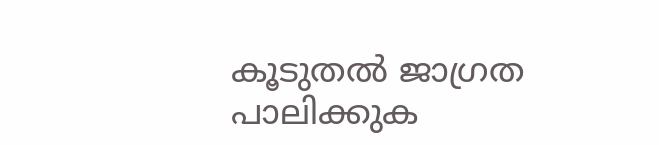കൂടുതൽ ജാഗ്രത പാലിക്കുക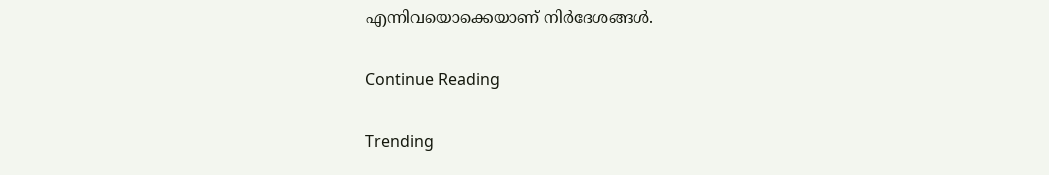എന്നിവയൊക്കെയാണ് നിർദേശങ്ങൾ.

Continue Reading

Trending